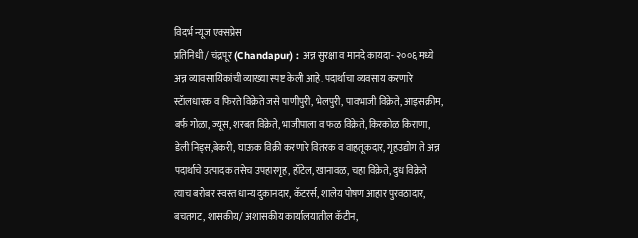विदर्भ न्यूज एक्सप्रेस
प्रतिनिधी / चंद्रपूर (Chandapur) : अन्न सुरक्षा व मानदे कायदा- २००६ मध्ये अन्न व्यावसायिकांची व्याख्या स्पष्ट केली आहे. पदार्थाचा व्यवसाय करणारे स्टॅालधारक व फिरते विक्रेते जसे पाणीपुरी, भेलपुरी, पावभाजी विक्रेते, आइसक्रीम, बर्फ गोळा, ज्यूस, शरबत विक्रेते, भाजीपाला व फळ विक्रेते, किरकोळ किराणा, डेली निड्स,बेकरी, घाऊक विक्री करणारे वितरक व वाहतूकदार, गृहउद्योग ते अन्न पदार्थाचे उत्पादक तसेच उपहारगृह, हॉटेल, खानावळ, चहा विक्रेते, दुध विक्रेते त्याच बरोबर स्वस्त धान्य दुकानदार, कॅटरर्स, शालेय पोषण आहार पुरवठादार, बचतगट, शासकीय/ अशासकीय कार्यालयातील कॅटीन,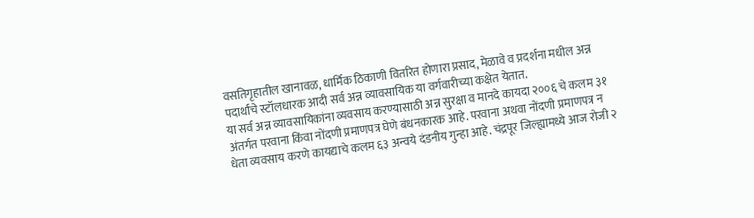वसतिगृहातील खानावळ, धार्मिक ठिकाणी वितरित होणारा प्रसाद, मेळावे व प्रदर्शना मधील अन्न पदार्थांचे स्टॉलधारक आदी सर्व अन्न व्यावसायिक या वर्गवारीच्या कक्षेत येतात.
या सर्व अन्न व्यावसायिकांना व्यवसाय करण्यासाठी अन्न सुरक्षा व मानदे कायदा २००६ चे कलम ३१ अंतर्गत परवाना किंवा नोंदणी प्रमाणपत्र घेणे बंधनकारक आहे. परवाना अथवा नोंदणी प्रमाणपत्र न धेता व्यवसाय करणे कायद्याचे कलम ६३ अन्वये दंडनीय गुन्हा आहे. चंद्रपूर जिल्ह्यामध्ये आज रोजी २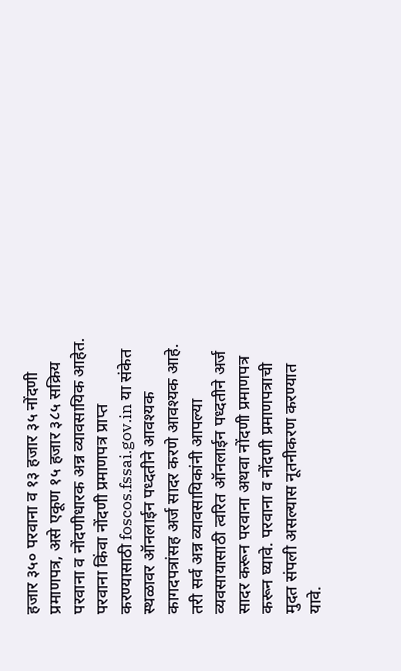हजार ३५० परवाना व १३ हजार ३५ नोंदणी प्रमाणपत्र, असे एकूण १५ हजार ३८५ सक्रिय परवाना व नोंदणीधारक अन्न व्यावसायिक आहेत.
परवाना किंवा नोंदणी प्रमाणपत्र प्राप्त करण्यासाठी foscos.fssai.gov.in या संकेत स्थळावर ऑनलाईन पध्दतीने आवश्यक कागदपत्रांसह अर्ज सादर करणे आवश्यक आहे. तरी सर्व अन्न व्यावसायिकांनी आपल्या व्यवसायासाठी त्वरित ऑनलाईन पध्दतीने अर्ज सादर करून परवाना अथवा नोंदणी प्रमाणपत्र करून घ्यावे. परवाना व नोंदणी प्रमाणपत्राची मुदत संपली असल्यास नूतनीकरण करण्यात यावे.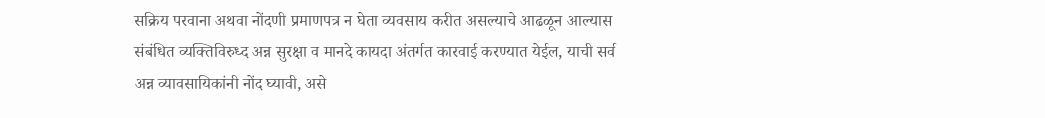सक्रिय परवाना अथवा नोंदणी प्रमाणपत्र न घेता व्यवसाय करीत असल्याचे आढळून आल्यास संबंधित व्यक्तिविरुध्द अन्न सुरक्षा व मानदे कायदा अंतर्गत कारवाई करण्यात येईल, याची सर्व अन्न व्यावसायिकांनी नोंद घ्यावी, असे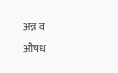अन्न व औषध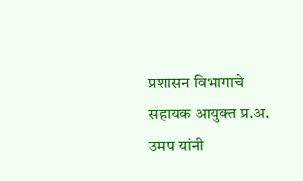प्रशासन विभागाचे सहायक आयुक्त प्र.अ. उमप यांनी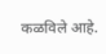कळविले आहे.